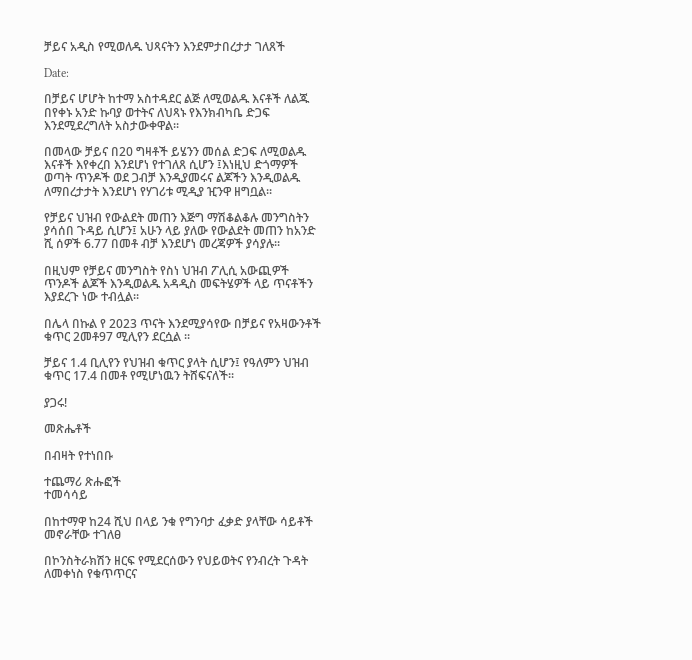ቻይና አዲስ የሚወለዱ ህጻናትን እንደምታበረታታ ገለጸች

Date:

በቻይና ሆሆት ከተማ አስተዳደር ልጅ ለሚወልዱ እናቶች ለልጁ በየቀኑ አንድ ኩባያ ወተትና ለህጻኑ የእንክብካቤ ድጋፍ እንደሚደረግለት አስታውቀዋል፡፡

በመላው ቻይና በ20 ግዛቶች ይሄንን መሰል ድጋፍ ለሚወልዱ እናቶች እየቀረበ እንደሆነ የተገለጸ ሲሆን ፤እነዚህ ድጎማዎች ወጣት ጥንዶች ወደ ጋብቻ እንዲያመሩና ልጆችን እንዲወልዱ ለማበረታታት እንደሆነ የሃገሪቱ ሚዲያ ዢንዋ ዘግቧል፡፡

የቻይና ህዝብ የውልደት መጠን እጅግ ማሽቆልቆሉ መንግስትን ያሳሰበ ጉዳይ ሲሆን፤ አሁን ላይ ያለው የውልደት መጠን ከአንድ ሺ ሰዎች 6.77 በመቶ ብቻ እንደሆነ መረጃዎች ያሳያሉ፡፡

በዚህም የቻይና መንግስት የስነ ህዝብ ፖሊሲ አውጪዎች ጥንዶች ልጆች እንዲወልዱ አዳዲስ መፍትሄዎች ላይ ጥናቶችን እያደረጉ ነው ተብሏል፡፡

በሌላ በኩል የ 2023 ጥናት እንደሚያሳየው በቻይና የአዛውንቶች ቁጥር 2መቶ97 ሚሊየን ደርሷል ፡፡

ቻይና 1.4 ቢሊየን የህዝብ ቁጥር ያላት ሲሆን፤ የዓለምን ህዝብ ቁጥር 17.4 በመቶ የሚሆነዉን ትሸፍናለች፡፡

ያጋሩ!

መጽሔቶች

በብዛት የተነበቡ

ተጨማሪ ጽሑፎች
ተመሳሳይ

በከተማዋ ከ24 ሺህ በላይ ንቁ የግንባታ ፈቃድ ያላቸው ሳይቶች መኖራቸው ተገለፀ

በኮንስትራክሽን ዘርፍ የሚደርሰውን የህይወትና የንብረት ጉዳት ለመቀነስ የቁጥጥርና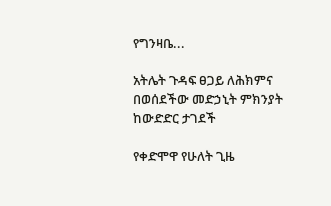የግንዛቤ...

አትሌት ጉዳፍ ፀጋይ ለሕክምና በወሰደችው መድኃኒት ምክንያት ከውድድር ታገደች

የቀድሞዋ የሁለት ጊዜ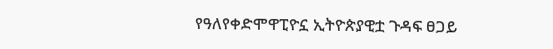የዓለየቀድሞዋፒዮኗ ኢትዮጵያዊቷ ጉዳፍ ፀጋይ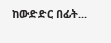ከውድድር በፊት...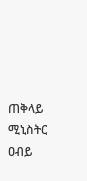ጠቅላይ ሚኒስትር ዐብይ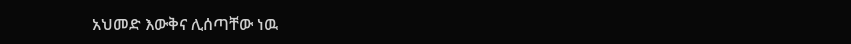አህመድ እውቅና ሊሰጣቸው ነዉ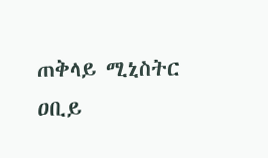ጠቅላይ ሚኒስትር ዐቢይ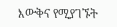እውቅና የሚያገኙት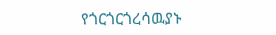የጎርጎርጎረሳዉያኑ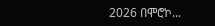2026 በሞሮኮ...